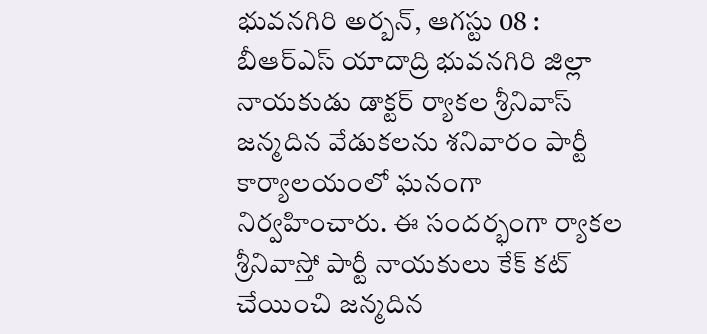భువనగిరి అర్బన్, ఆగస్టు 08 : బీఆర్ఎస్ యాదాద్రి భువనగిరి జిల్లా నాయకుడు డాక్టర్ ర్యాకల శ్రీనివాస్ జన్మదిన వేడుకలను శనివారం పార్టీ కార్యాలయంలో ఘనంగా నిర్వహించారు. ఈ సందర్భంగా ర్యాకల శ్రీనివాస్తో పార్టీ నాయకులు కేక్ కట్ చేయించి జన్మదిన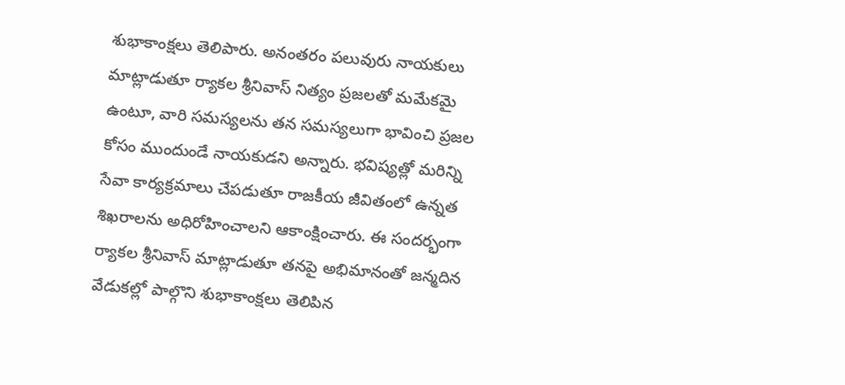శుభాకాంక్షలు తెలిపారు. అనంతరం పలువురు నాయకులు మాట్లాడుతూ ర్యాకల శ్రీనివాస్ నిత్యం ప్రజలతో మమేకమై ఉంటూ, వారి సమస్యలను తన సమస్యలుగా భావించి ప్రజల కోసం ముందుండే నాయకుడని అన్నారు. భవిష్యత్లో మరిన్ని సేవా కార్యక్రమాలు చేపడుతూ రాజకీయ జీవితంలో ఉన్నత శిఖరాలను అధిరోహించాలని ఆకాంక్షించారు. ఈ సందర్భంగా ర్యాకల శ్రీనివాస్ మాట్లాడుతూ తనపై అభిమానంతో జన్మదిన వేడుకల్లో పాల్గొని శుభాకాంక్షలు తెలిపిన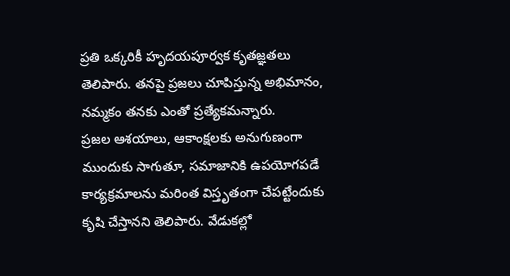ప్రతి ఒక్కరికీ హృదయపూర్వక కృతజ్ఞతలు తెలిపారు. తనపై ప్రజలు చూపిస్తున్న అభిమానం, నమ్మకం తనకు ఎంతో ప్రత్యేకమన్నారు.
ప్రజల ఆశయాలు, ఆకాంక్షలకు అనుగుణంగా ముందుకు సాగుతూ, సమాజానికి ఉపయోగపడే కార్యక్రమాలను మరింత విస్తృతంగా చేపట్టేందుకు కృషి చేస్తానని తెలిపారు. వేడుకల్లో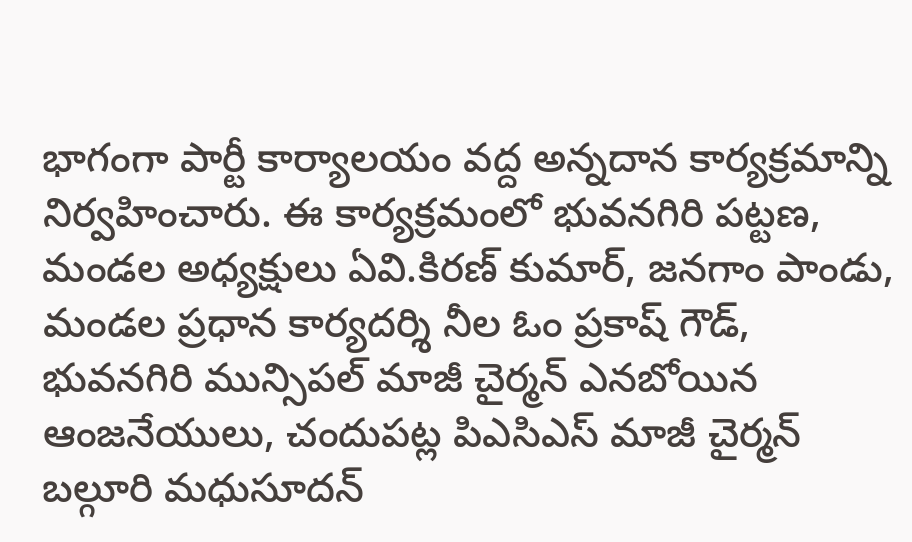భాగంగా పార్టీ కార్యాలయం వద్ద అన్నదాన కార్యక్రమాన్ని నిర్వహించారు. ఈ కార్యక్రమంలో భువనగిరి పట్టణ, మండల అధ్యక్షులు ఏవి.కిరణ్ కుమార్, జనగాం పాండు, మండల ప్రధాన కార్యదర్శి నీల ఓం ప్రకాష్ గౌడ్, భువనగిరి మున్సిపల్ మాజీ చైర్మన్ ఎనబోయిన ఆంజనేయులు, చందుపట్ల పిఎసిఎస్ మాజీ చైర్మన్ బల్గూరి మధుసూదన్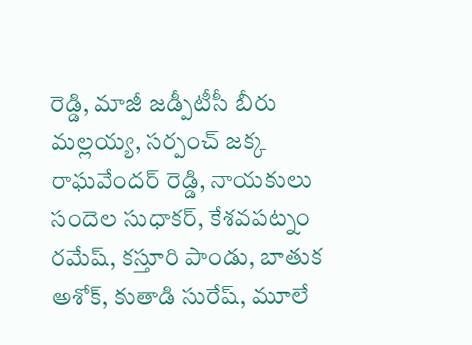రెడ్డి, మాజీ జడ్పీటీసీ బీరు మల్లయ్య, సర్పంచ్ జక్క రాఘవేందర్ రెడ్డి, నాయకులు సందెల సుధాకర్, కేశవపట్నం రమేష్, కస్తూరి పాండు, బాతుక అశోక్, కుతాడి సురేష్, మూలే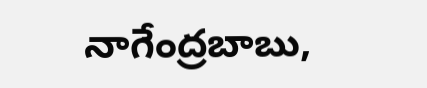నాగేంద్రబాబు,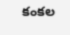కంకల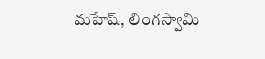మహేష్, లింగస్వామి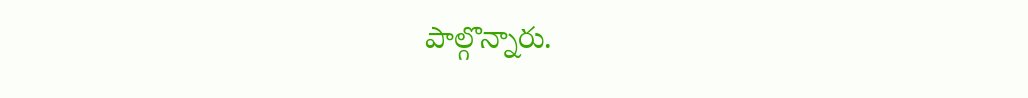పాల్గొన్నారు.